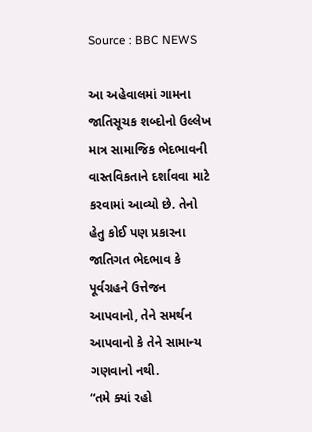Source : BBC NEWS

આ અહેવાલમાં ગામના જાતિસૂચક શબ્દોનો ઉલ્લેખ માત્ર સામાજિક ભેદભાવની વાસ્તવિકતાને દર્શાવવા માટે કરવામાં આવ્યો છે. તેનો હેતુ કોઈ પણ પ્રકારના જાતિગત ભેદભાવ કે પૂર્વગ્રહને ઉત્તેજન આપવાનો, તેને સમર્થન આપવાનો કે તેને સામાન્ય ગણવાનો નથી.
“તમે ક્યાં રહો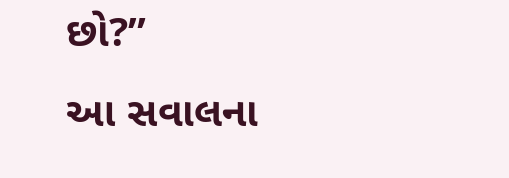છો?”
આ સવાલના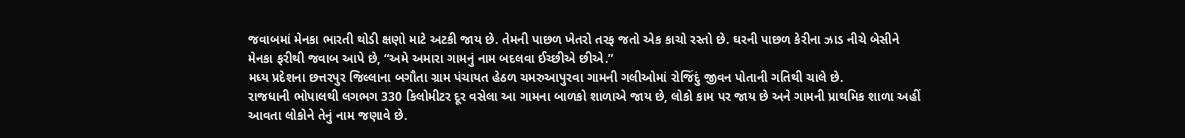જવાબમાં મેનકા ભારતી થોડી ક્ષણો માટે અટકી જાય છે. તેમની પાછળ ખેતરો તરફ જતો એક કાચો રસ્તો છે. ઘરની પાછળ કેરીના ઝાડ નીચે બેસીને મેનકા ફરીથી જવાબ આપે છે, “અમે અમારા ગામનું નામ બદલવા ઈચ્છીએ છીએ.”
મધ્ય પ્રદેશના છત્તરપુર જિલ્લાના બગૌતા ગ્રામ પંચાયત હેઠળ ચમરુઆપુરવા ગામની ગલીઓમાં રોજિંદું જીવન પોતાની ગતિથી ચાલે છે.
રાજધાની ભોપાલથી લગભગ 330 કિલોમીટર દૂર વસેલા આ ગામના બાળકો શાળાએ જાય છે, લોકો કામ પર જાય છે અને ગામની પ્રાથમિક શાળા અહીં આવતા લોકોને તેનું નામ જણાવે છે.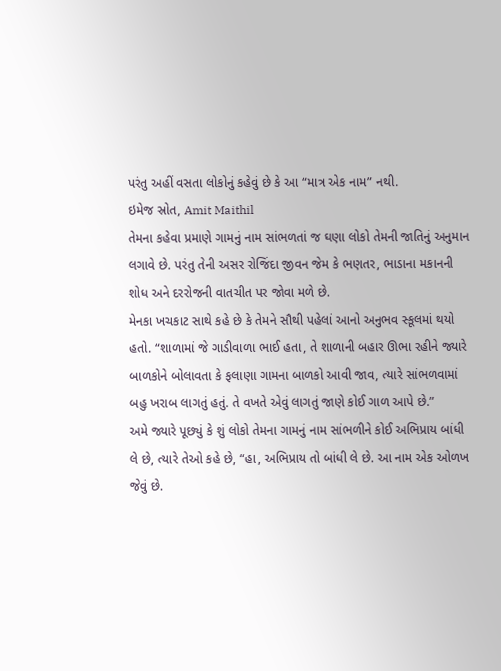પરંતુ અહીં વસતા લોકોનું કહેવું છે કે આ “માત્ર એક નામ” નથી.
ઇમેજ સ્રોત, Amit Maithil
તેમના કહેવા પ્રમાણે ગામનું નામ સાંભળતાં જ ઘણા લોકો તેમની જાતિનું અનુમાન લગાવે છે. પરંતુ તેની અસર રોજિંદા જીવન જેમ કે ભણતર, ભાડાના મકાનની શોધ અને દરરોજની વાતચીત પર જોવા મળે છે.
મેનકા ખચકાટ સાથે કહે છે કે તેમને સૌથી પહેલાં આનો અનુભવ સ્કૂલમાં થયો હતો. “શાળામાં જે ગાડીવાળા ભાઈ હતા, તે શાળાની બહાર ઊભા રહીને જ્યારે બાળકોને બોલાવતા કે ફલાણા ગામના બાળકો આવી જાવ, ત્યારે સાંભળવામાં બહુ ખરાબ લાગતું હતું. તે વખતે એવું લાગતું જાણે કોઈ ગાળ આપે છે.”
અમે જ્યારે પૂછ્યું કે શું લોકો તેમના ગામનું નામ સાંભળીને કોઈ અભિપ્રાય બાંધી લે છે, ત્યારે તેઓ કહે છે, “હા, અભિપ્રાય તો બાંધી લે છે. આ નામ એક ઓળખ જેવું છે.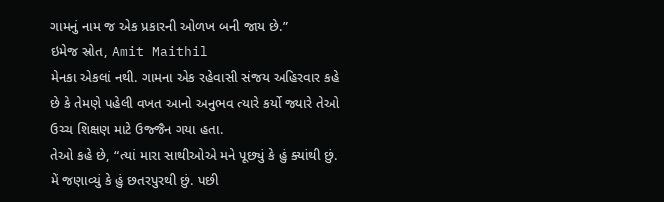ગામનું નામ જ એક પ્રકારની ઓળખ બની જાય છે.”
ઇમેજ સ્રોત, Amit Maithil
મેનકા એકલાં નથી. ગામના એક રહેવાસી સંજય અહિરવાર કહે છે કે તેમણે પહેલી વખત આનો અનુભવ ત્યારે કર્યો જ્યારે તેઓ ઉચ્ચ શિક્ષણ માટે ઉજ્જૈન ગયા હતા.
તેઓ કહે છે, “ત્યાં મારા સાથીઓએ મને પૂછ્યું કે હું ક્યાંથી છું. મેં જણાવ્યું કે હું છતરપુરથી છું. પછી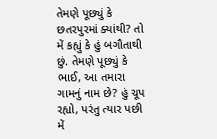તેમણે પૂછ્યું કે છતરપુરમાં ક્યાંથી? તો મેં કહ્યું કે હું બગૌતાથી છું. તેમણે પૂછ્યું કે ભાઈ, આ તમારા ગામનું નામ છે? હું ચૂપ રહ્યો, પરંતુ ત્યાર પછી મેં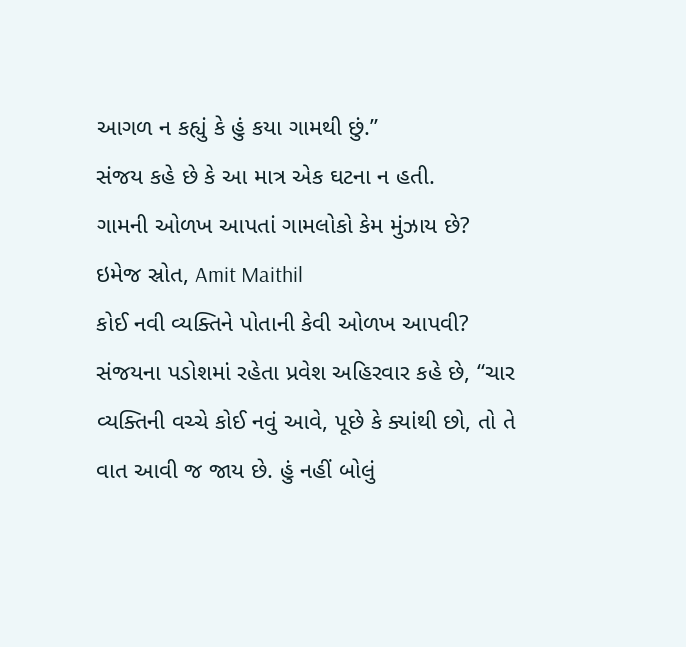આગળ ન કહ્યું કે હું કયા ગામથી છું.”
સંજય કહે છે કે આ માત્ર એક ઘટના ન હતી.
ગામની ઓળખ આપતાં ગામલોકો કેમ મુંઝાય છે?
ઇમેજ સ્રોત, Amit Maithil
કોઈ નવી વ્યક્તિને પોતાની કેવી ઓળખ આપવી?
સંજયના પડોશમાં રહેતા પ્રવેશ અહિરવાર કહે છે, “ચાર વ્યક્તિની વચ્ચે કોઈ નવું આવે, પૂછે કે ક્યાંથી છો, તો તે વાત આવી જ જાય છે. હું નહીં બોલું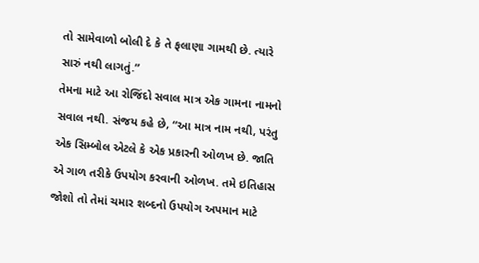તો સામેવાળો બોલી દે કે તે ફલાણા ગામથી છે. ત્યારે સારું નથી લાગતું.”
તેમના માટે આ રોજિંદો સવાલ માત્ર એક ગામના નામનો સવાલ નથી. સંજય કહે છે, “આ માત્ર નામ નથી, પરંતુ એક સિમ્બોલ એટલે કે એક પ્રકારની ઓળખ છે. જાતિ એ ગાળ તરીકે ઉપયોગ કરવાની ઓળખ. તમે ઇતિહાસ જોશો તો તેમાં ચમાર શબ્દનો ઉપયોગ અપમાન માટે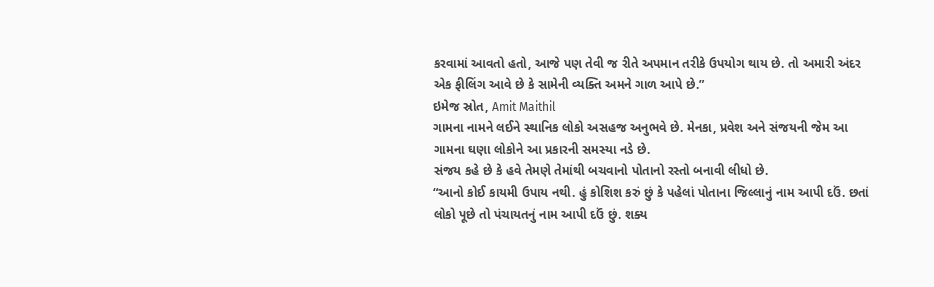કરવામાં આવતો હતો, આજે પણ તેવી જ રીતે અપમાન તરીકે ઉપયોગ થાય છે. તો અમારી અંદર એક ફીલિંગ આવે છે કે સામેની વ્યક્તિ અમને ગાળ આપે છે.”
ઇમેજ સ્રોત, Amit Maithil
ગામના નામને લઈને સ્થાનિક લોકો અસહજ અનુભવે છે. મેનકા, પ્રવેશ અને સંજયની જેમ આ ગામના ઘણા લોકોને આ પ્રકારની સમસ્યા નડે છે.
સંજય કહે છે કે હવે તેમણે તેમાંથી બચવાનો પોતાનો રસ્તો બનાવી લીધો છે.
“આનો કોઈ કાયમી ઉપાય નથી. હું કોશિશ કરું છું કે પહેલાં પોતાના જિલ્લાનું નામ આપી દઉં. છતાં લોકો પૂછે તો પંચાયતનું નામ આપી દઉં છું. શક્ય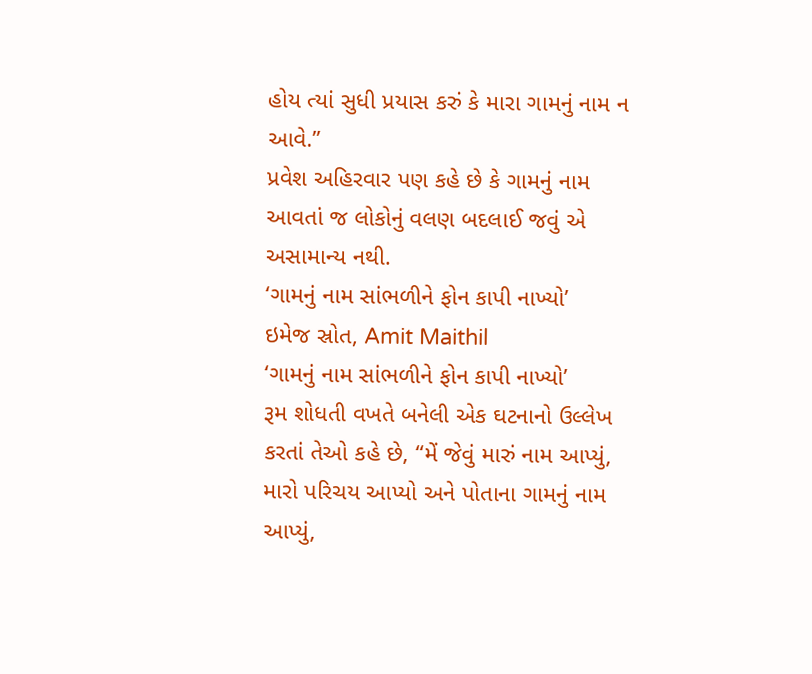હોય ત્યાં સુધી પ્રયાસ કરું કે મારા ગામનું નામ ન આવે.”
પ્રવેશ અહિરવાર પણ કહે છે કે ગામનું નામ આવતાં જ લોકોનું વલણ બદલાઈ જવું એ અસામાન્ય નથી.
‘ગામનું નામ સાંભળીને ફોન કાપી નાખ્યો’
ઇમેજ સ્રોત, Amit Maithil
‘ગામનું નામ સાંભળીને ફોન કાપી નાખ્યો’
રૂમ શોધતી વખતે બનેલી એક ઘટનાનો ઉલ્લેખ કરતાં તેઓ કહે છે, “મેં જેવું મારું નામ આપ્યું, મારો પરિચય આપ્યો અને પોતાના ગામનું નામ આપ્યું,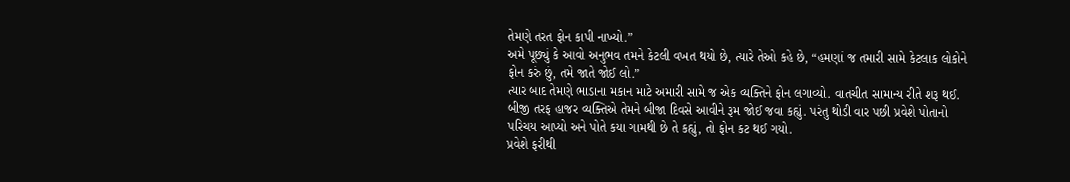તેમણે તરત ફોન કાપી નાખ્યો.”
અમે પૂછ્યું કે આવો અનુભવ તમને કેટલી વખત થયો છે, ત્યારે તેઓ કહે છે, “હમણાં જ તમારી સામે કેટલાક લોકોને ફોન કરું છું, તમે જાતે જોઈ લો.”
ત્યાર બાદ તેમણે ભાડાના મકાન માટે અમારી સામે જ એક વ્યક્તિને ફોન લગાવ્યો. વાતચીત સામાન્ય રીતે શરૂ થઈ. બીજી તરફ હાજર વ્યક્તિએ તેમને બીજા દિવસે આવીને રૂમ જોઈ જવા કહ્યું. પરંતુ થોડી વાર પછી પ્રવેશે પોતાનો પરિચય આપ્યો અને પોતે કયા ગામથી છે તે કહ્યું, તો ફોન કટ થઈ ગયો.
પ્રવેશે ફરીથી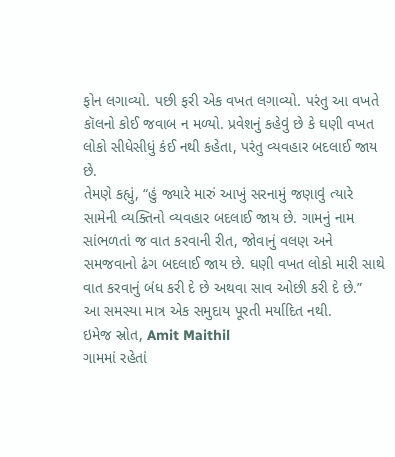ફોન લગાવ્યો. પછી ફરી એક વખત લગાવ્યો. પરંતુ આ વખતે કૉલનો કોઈ જવાબ ન મળ્યો. પ્રવેશનું કહેવું છે કે ઘણી વખત લોકો સીધેસીધું કંઈ નથી કહેતા, પરંતુ વ્યવહાર બદલાઈ જાય છે.
તેમણે કહ્યું, “હું જ્યારે મારું આખું સરનામું જણાવું ત્યારે સામેની વ્યક્તિનો વ્યવહાર બદલાઈ જાય છે. ગામનું નામ સાંભળતાં જ વાત કરવાની રીત, જોવાનું વલણ અને સમજવાનો ઢંગ બદલાઈ જાય છે. ઘણી વખત લોકો મારી સાથે વાત કરવાનું બંધ કરી દે છે અથવા સાવ ઓછી કરી દે છે.”
આ સમસ્યા માત્ર એક સમુદાય પૂરતી મર્યાદિત નથી.
ઇમેજ સ્રોત, Amit Maithil
ગામમાં રહેતાં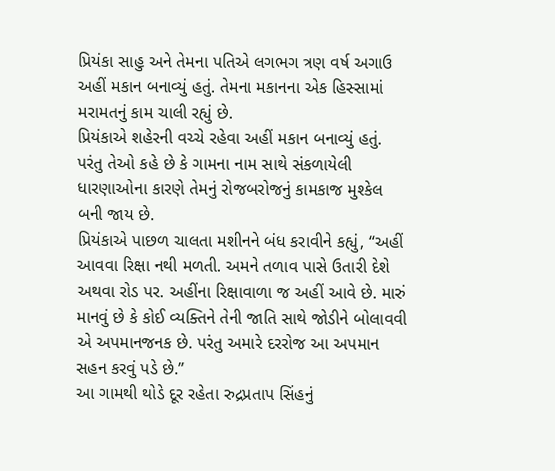પ્રિયંકા સાહુ અને તેમના પતિએ લગભગ ત્રણ વર્ષ અગાઉ અહીં મકાન બનાવ્યું હતું. તેમના મકાનના એક હિસ્સામાં મરામતનું કામ ચાલી રહ્યું છે.
પ્રિયંકાએ શહેરની વચ્ચે રહેવા અહીં મકાન બનાવ્યું હતું. પરંતુ તેઓ કહે છે કે ગામના નામ સાથે સંકળાયેલી ધારણાઓના કારણે તેમનું રોજબરોજનું કામકાજ મુશ્કેલ બની જાય છે.
પ્રિયંકાએ પાછળ ચાલતા મશીનને બંધ કરાવીને કહ્યું, “અહીં આવવા રિક્ષા નથી મળતી. અમને તળાવ પાસે ઉતારી દેશે અથવા રોડ પર. અહીંના રિક્ષાવાળા જ અહીં આવે છે. મારું માનવું છે કે કોઈ વ્યક્તિને તેની જાતિ સાથે જોડીને બોલાવવી એ અપમાનજનક છે. પરંતુ અમારે દરરોજ આ અપમાન સહન કરવું પડે છે.”
આ ગામથી થોડે દૂર રહેતા રુદ્રપ્રતાપ સિંહનું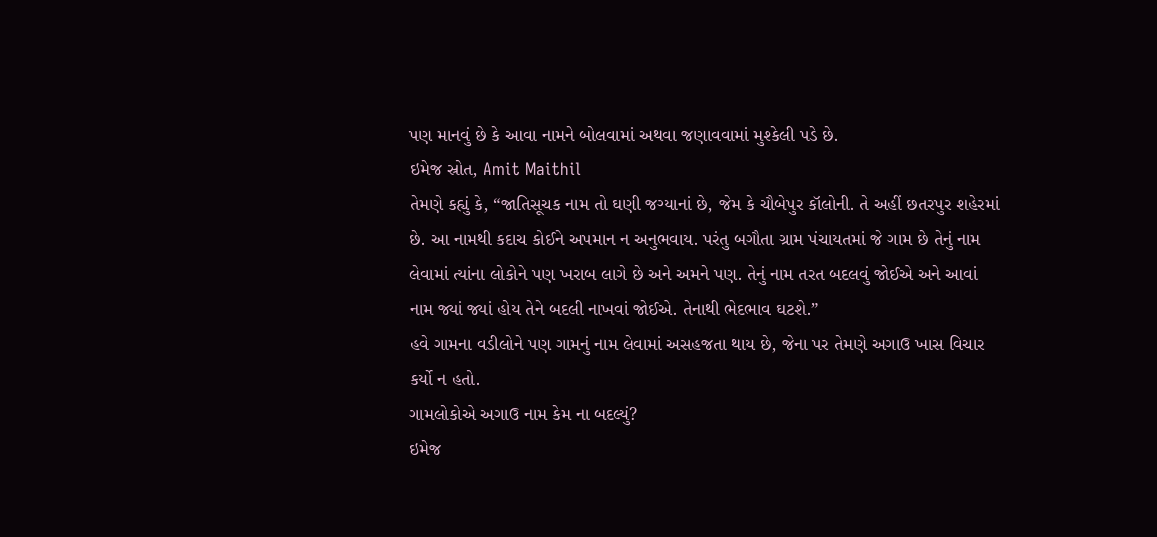પણ માનવું છે કે આવા નામને બોલવામાં અથવા જણાવવામાં મુશ્કેલી પડે છે.
ઇમેજ સ્રોત, Amit Maithil
તેમણે કહ્યું કે, “જાતિસૂચક નામ તો ઘણી જગ્યાનાં છે, જેમ કે ચૌબેપુર કૉલોની. તે અહીં છતરપુર શહેરમાં છે. આ નામથી કદાચ કોઈને અપમાન ન અનુભવાય. પરંતુ બગૌતા ગ્રામ પંચાયતમાં જે ગામ છે તેનું નામ લેવામાં ત્યાંના લોકોને પણ ખરાબ લાગે છે અને અમને પણ. તેનું નામ તરત બદલવું જોઈએ અને આવાં નામ જ્યાં જ્યાં હોય તેને બદલી નાખવાં જોઈએ. તેનાથી ભેદભાવ ઘટશે.”
હવે ગામના વડીલોને પણ ગામનું નામ લેવામાં અસહજતા થાય છે, જેના પર તેમણે અગાઉ ખાસ વિચાર કર્યો ન હતો.
ગામલોકોએ અગાઉ નામ કેમ ના બદલ્યું?
ઇમેજ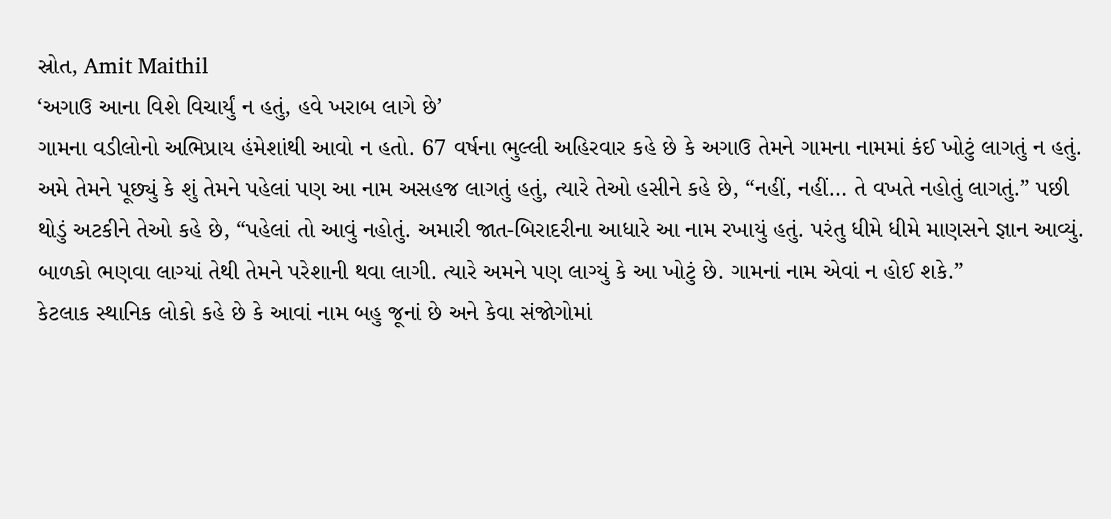સ્રોત, Amit Maithil
‘અગાઉ આના વિશે વિચાર્યું ન હતું, હવે ખરાબ લાગે છે’
ગામના વડીલોનો અભિપ્રાય હંમેશાંથી આવો ન હતો. 67 વર્ષના ભુલ્લી અહિરવાર કહે છે કે અગાઉ તેમને ગામના નામમાં કંઈ ખોટું લાગતું ન હતું.
અમે તેમને પૂછ્યું કે શું તેમને પહેલાં પણ આ નામ અસહજ લાગતું હતું, ત્યારે તેઓ હસીને કહે છે, “નહીં, નહીં… તે વખતે નહોતું લાગતું.” પછી થોડું અટકીને તેઓ કહે છે, “પહેલાં તો આવું નહોતું. અમારી જાત-બિરાદરીના આધારે આ નામ રખાયું હતું. પરંતુ ધીમે ધીમે માણસને જ્ઞાન આવ્યું. બાળકો ભણવા લાગ્યાં તેથી તેમને પરેશાની થવા લાગી. ત્યારે અમને પણ લાગ્યું કે આ ખોટું છે. ગામનાં નામ એવાં ન હોઈ શકે.”
કેટલાક સ્થાનિક લોકો કહે છે કે આવાં નામ બહુ જૂનાં છે અને કેવા સંજોગોમાં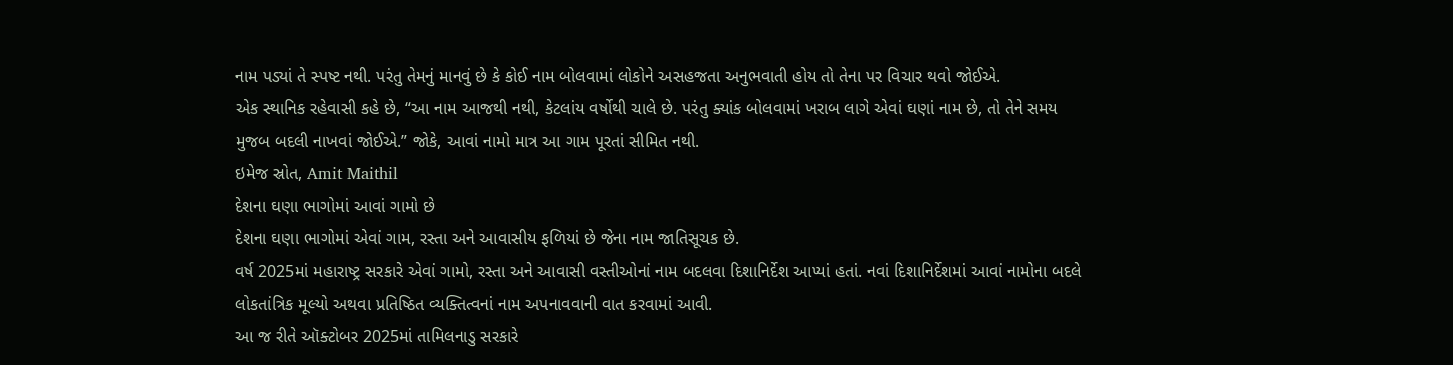નામ પડ્યાં તે સ્પષ્ટ નથી. પરંતુ તેમનું માનવું છે કે કોઈ નામ બોલવામાં લોકોને અસહજતા અનુભવાતી હોય તો તેના પર વિચાર થવો જોઈએ.
એક સ્થાનિક રહેવાસી કહે છે, “આ નામ આજથી નથી, કેટલાંય વર્ષોથી ચાલે છે. પરંતુ ક્યાંક બોલવામાં ખરાબ લાગે એવાં ઘણાં નામ છે, તો તેને સમય મુજબ બદલી નાખવાં જોઈએ.” જોકે, આવાં નામો માત્ર આ ગામ પૂરતાં સીમિત નથી.
ઇમેજ સ્રોત, Amit Maithil
દેશના ઘણા ભાગોમાં આવાં ગામો છે
દેશના ઘણા ભાગોમાં એવાં ગામ, રસ્તા અને આવાસીય ફળિયાં છે જેના નામ જાતિસૂચક છે.
વર્ષ 2025માં મહારાષ્ટ્ર સરકારે એવાં ગામો, રસ્તા અને આવાસી વસ્તીઓનાં નામ બદલવા દિશાનિર્દેશ આપ્યાં હતાં. નવાં દિશાનિર્દેશમાં આવાં નામોના બદલે લોકતાંત્રિક મૂલ્યો અથવા પ્રતિષ્ઠિત વ્યક્તિત્વનાં નામ અપનાવવાની વાત કરવામાં આવી.
આ જ રીતે ઑક્ટોબર 2025માં તામિલનાડુ સરકારે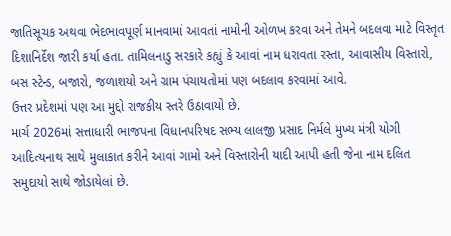જાતિસૂચક અથવા ભેદભાવપૂર્ણ માનવામાં આવતાં નામોની ઓળખ કરવા અને તેમને બદલવા માટે વિસ્તૃત દિશાનિર્દેશ જારી કર્યા હતા. તામિલનાડુ સરકારે કહ્યું કે આવાં નામ ધરાવતા રસ્તા, આવાસીય વિસ્તારો, બસ સ્ટેન્ડ, બજારો, જળાશયો અને ગ્રામ પંચાયતોમાં પણ બદલાવ કરવામાં આવે.
ઉત્તર પ્રદેશમાં પણ આ મુદ્દો રાજકીય સ્તરે ઉઠાવાયો છે.
માર્ચ 2026માં સત્તાધારી ભાજપના વિધાનપરિષદ સભ્ય લાલજી પ્રસાદ નિર્મલે મુખ્ય મંત્રી યોગી આદિત્યનાથ સાથે મુલાકાત કરીને આવાં ગામો અને વિસ્તારોની યાદી આપી હતી જેના નામ દલિત સમુદાયો સાથે જોડાયેલાં છે.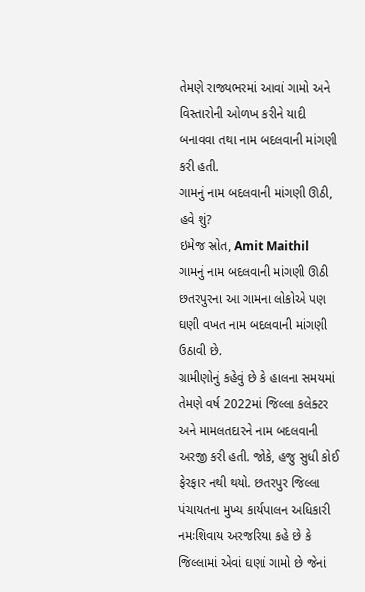તેમણે રાજ્યભરમાં આવાં ગામો અને વિસ્તારોની ઓળખ કરીને યાદી બનાવવા તથા નામ બદલવાની માંગણી કરી હતી.
ગામનું નામ બદલવાની માંગણી ઊઠી, હવે શું?
ઇમેજ સ્રોત, Amit Maithil
ગામનું નામ બદલવાની માંગણી ઊઠી
છતરપુરના આ ગામના લોકોએ પણ ઘણી વખત નામ બદલવાની માંગણી ઉઠાવી છે.
ગ્રામીણોનું કહેવું છે કે હાલના સમયમાં તેમણે વર્ષ 2022માં જિલ્લા કલેક્ટર અને મામલતદારને નામ બદલવાની અરજી કરી હતી. જોકે, હજુ સુધી કોઈ ફેરફાર નથી થયો. છતરપુર જિલ્લા પંચાયતના મુખ્ય કાર્યપાલન અધિકારી નમઃશિવાય અરજરિયા કહે છે કે જિલ્લામાં એવાં ઘણાં ગામો છે જેનાં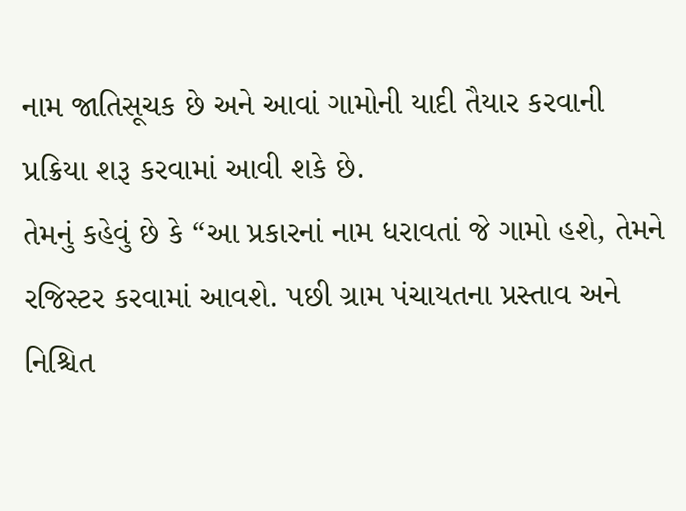નામ જાતિસૂચક છે અને આવાં ગામોની યાદી તૈયાર કરવાની પ્રક્રિયા શરૂ કરવામાં આવી શકે છે.
તેમનું કહેવું છે કે “આ પ્રકારનાં નામ ધરાવતાં જે ગામો હશે, તેમને રજિસ્ટર કરવામાં આવશે. પછી ગ્રામ પંચાયતના પ્રસ્તાવ અને નિશ્ચિત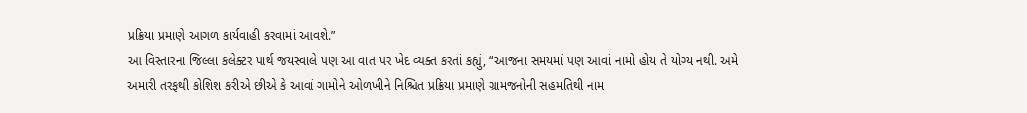પ્રક્રિયા પ્રમાણે આગળ કાર્યવાહી કરવામાં આવશે.”
આ વિસ્તારના જિલ્લા કલેક્ટર પાર્થ જયસ્વાલે પણ આ વાત પર ખેદ વ્યક્ત કરતાં કહ્યું, “આજના સમયમાં પણ આવાં નામો હોય તે યોગ્ય નથી. અમે અમારી તરફથી કોશિશ કરીએ છીએ કે આવાં ગામોને ઓળખીને નિશ્ચિત પ્રક્રિયા પ્રમાણે ગ્રામજનોની સહમતિથી નામ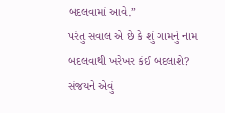બદલવામાં આવે.”
પરંતુ સવાલ એ છે કે શું ગામનું નામ બદલવાથી ખરેખર કંઈ બદલાશે? સંજયને એવું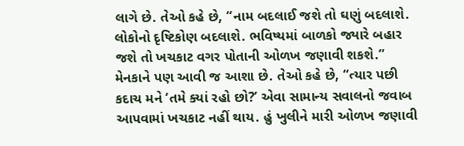લાગે છે. તેઓ કહે છે, “નામ બદલાઈ જશે તો ઘણું બદલાશે. લોકોનો દૃષ્ટિકોણ બદલાશે. ભવિષ્યમાં બાળકો જ્યારે બહાર જશે તો ખચકાટ વગર પોતાની ઓળખ જણાવી શકશે.” મેનકાને પણ આવી જ આશા છે. તેઓ કહે છે, “ત્યાર પછી કદાચ મને ‘તમે ક્યાં રહો છો?’ એવા સામાન્ય સવાલનો જવાબ આપવામાં ખચકાટ નહીં થાય. હું ખુલીને મારી ઓળખ જણાવી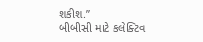શકીશ.”
બીબીસી માટે કલેક્ટિવ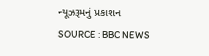ન્યૂઝરૂમનું પ્રકાશન
SOURCE : BBC NEWS